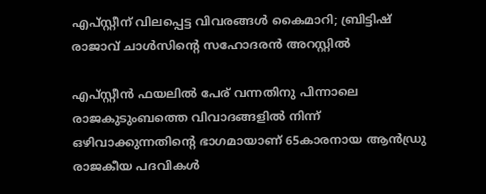എപ്സ്റ്റീന് വിലപ്പെട്ട വിവരങ്ങൾ കൈമാറി; ബ്രിട്ടിഷ് രാജാവ് ചാൾസിന്‍റെ സഹോദരൻ അറസ്റ്റിൽ

എപ്സ്റ്റീൻ ഫയലിൽ പേര് വന്നതിനു പിന്നാലെ രാജകുടുംബത്തെ വിവാദങ്ങളിൽ നിന്ന് ഒഴിവാക്കുന്നതിന്‍റെ ഭാഗമായാണ് 65കാരനായ ആൻഡ്രു രാജകീയ പദവികൾ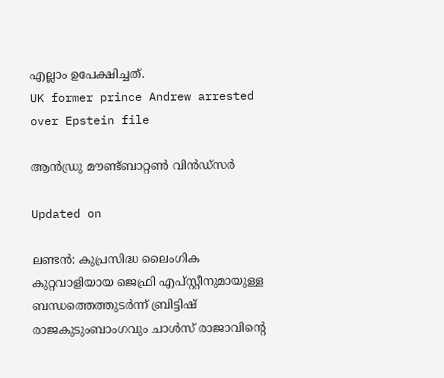എല്ലാം ഉപേക്ഷിച്ചത്.
UK former prince Andrew arrested over Epstein file

ആൻഡ്രു മൗണ്ട്ബാറ്റൺ വിൻഡ്സർ

Updated on

ലണ്ടൻ: കുപ്രസിദ്ധ ലൈംഗിക കുറ്റവാളിയായ ജെഫ്രി എപ്സ്റ്റീനുമായുള്ള ബന്ധത്തെത്തുടർന്ന് ബ്രിട്ടിഷ് രാജകുടുംബാംഗവും ചാൾസ് രാജാവിന്‍റെ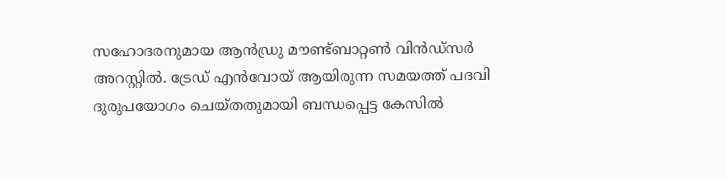സഹോദരനുമായ ആൻഡ്രു മൗണ്ട്ബാറ്റൺ വിൻഡ്സർ അറസ്റ്റിൽ. ട്രേഡ് എൻവോയ് ആയിരുന്ന സമയത്ത് പദവി ദുരുപയോഗം ചെയ്തതുമായി ബന്ധപ്പെട്ട കേസിൽ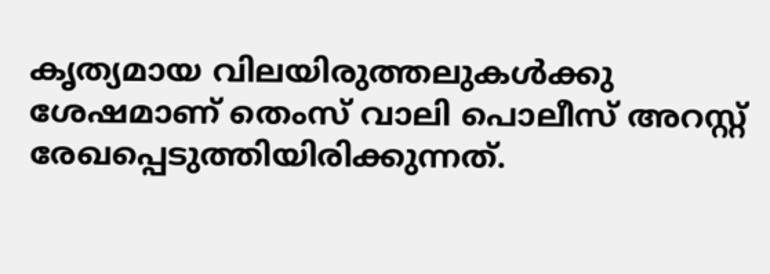കൃത്യമായ വിലയിരുത്തലുകൾക്കു ശേഷമാണ് തെംസ് വാലി പൊലീസ് അറസ്റ്റ് രേഖപ്പെടുത്തിയിരിക്കുന്നത്.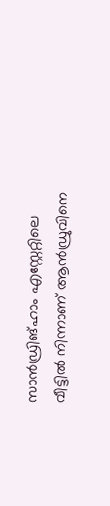സാൻഡ്രിങ്ഹാം എസ്റ്റേറ്റില‌െ വീട്ടിൽ നിന്നാണ് ആൻഡ്രുവിനെ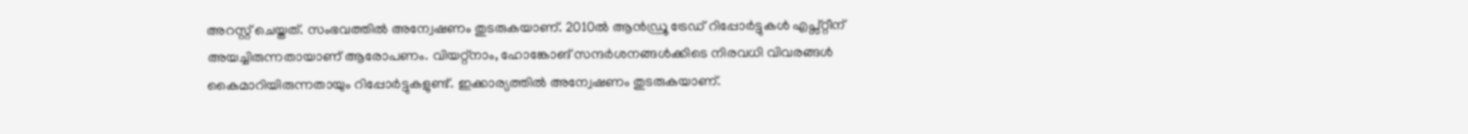അറസ്റ്റ് ചെയ്തത്. സംഭവത്തിൽ അന്വേഷണം തുടരുകയാണ്. 2010ൽ ആൻഡ്രൂ ട്രേഡ് റിപ്പോർട്ടുകൾ എപ്സ്റ്റീന് അയച്ചിരുന്നതായാണ് ആരോപണം. വിയറ്റ്നാം, ഹോങ്കോങ് സന്ദർശനങ്ങൾക്കിടെ നിരവധി വി‌വരങ്ങൾ കൈമാറിയിരുന്നതായും ‌റിപ്പോർട്ടുകളുണ്ട്. ഇക്കാര്യത്തിൽ അന്വേഷണം തുടരുകയാണ്.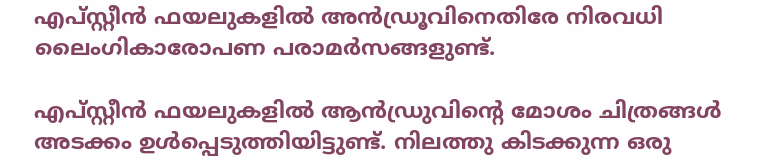എപ്സ്റ്റീൻ ഫയലുകളിൽ അൻഡ്രൂവിനെതിരേ നിരവധി ലൈംഗികാരോപണ പരാമർസങ്ങളുണ്ട്.

എപ്സ്റ്റീൻ ഫയലുകളിൽ ആൻഡ്രുവിന്‍റെ മോശം ചിത്രങ്ങൾ അടക്കം ഉൾപ്പെടുത്തിയിട്ടുണ്ട്. നിലത്തു കിടക്കുന്ന ഒരു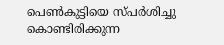പെൺകുട്ടിയെ സ്പർശിച്ചു കൊണ്ടിരിക്കുന്ന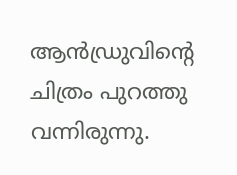ആൻഡ്രുവിന്‍റെ ചിത്രം പുറത്തു വന്നിരുന്നു.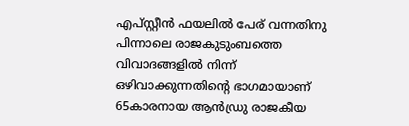എപ്സ്റ്റീൻ ഫയലിൽ പേര് വന്നതിനു പിന്നാലെ രാജകുടുംബത്തെ വിവാദങ്ങളിൽ നിന്ന് ഒഴിവാക്കുന്നതിന്‍റെ ഭാഗമായാണ് 65കാരനായ ആൻഡ്രു രാജകീയ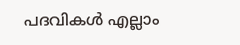പദവികൾ എല്ലാം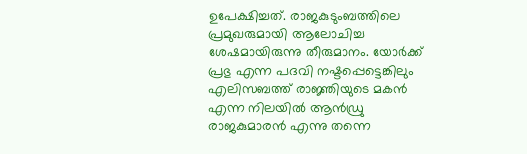ഉപേക്ഷിച്ചത്. രാജകുടുംബത്തിലെ പ്രമുഖരുമായി ആലോചിച്ച ശേഷമായിരുന്നു തീരുമാനം. യോർക്ക് പ്രഭു എന്ന പദവി നഷ്ടപ്പെട്ടെങ്കിലും എലിസബത്ത് രാജ്ഞിയുടെ മകൻ എന്ന നിലയിൽ ആൻഡ്രു രാജകുമാരൻ എന്നു തന്നെ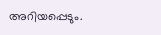അറിയപ്പെടും.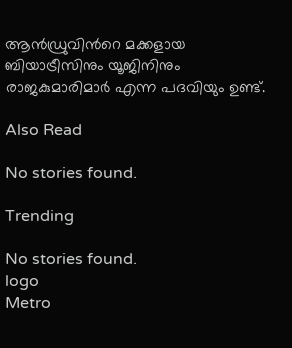ആൻഡ്രുവിന്‍റെ മക്കളായ ബിയാട്രീസിനും യൂജിനിനും രാജകുമാരിമാർ എന്ന പദവിയും ഉണ്ട്.

Also Read

No stories found.

Trending

No stories found.
logo
Metro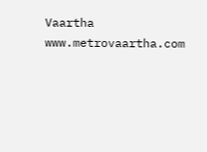Vaartha
www.metrovaartha.com